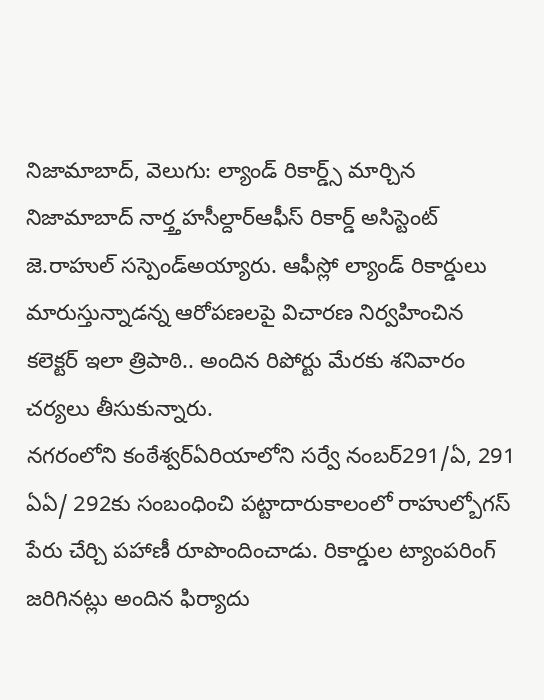నిజామాబాద్, వెలుగు: ల్యాండ్ రికార్డ్స్ మార్చిన నిజామాబాద్ నార్త్తహసీల్దార్ఆఫీస్ రికార్డ్ అసిస్టెంట్ జె.రాహుల్ సస్పెండ్అయ్యారు. ఆఫీస్లో ల్యాండ్ రికార్డులు మారుస్తున్నాడన్న ఆరోపణలపై విచారణ నిర్వహించిన కలెక్టర్ ఇలా త్రిపాఠి.. అందిన రిపోర్టు మేరకు శనివారం చర్యలు తీసుకున్నారు.
నగరంలోని కంఠేశ్వర్ఏరియాలోని సర్వే నంబర్291/ఏ, 291 ఏఏ/ 292కు సంబంధించి పట్టాదారుకాలంలో రాహుల్బోగస్ పేరు చేర్చి పహాణీ రూపొందించాడు. రికార్డుల ట్యాంపరింగ్ జరిగినట్లు అందిన ఫిర్యాదు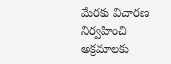మేరకు విచారణ నిర్వహించి అక్రమాలకు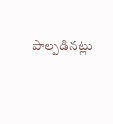పాల్పడినట్లు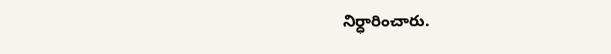నిర్ధారించారు.